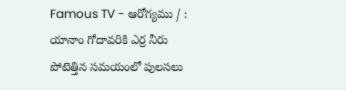Famous TV - ఆరోగ్యము / : యానాం గోదావరికి ఎర్ర నీరు పోటెత్తిన సమయంలో పులసలు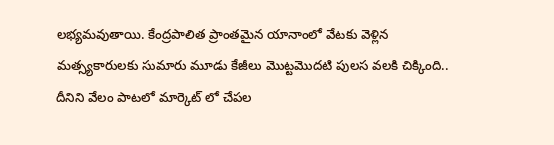లభ్యమవుతాయి. కేంద్రపాలిత ప్రాంతమైన యానాంలో వేటకు వెళ్లిన మత్స్యకారులకు సుమారు మూడు కేజీలు మొట్టమొదటి పులస వలకి చిక్కింది.. దీనిని వేలం పాటలో మార్కెట్ లో చేపల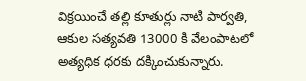విక్రయించే తల్లి కూతుర్లు నాటి పార్వతి, ఆకుల సత్యవతి 13000 కి వేలంపాటలో అత్యధిక ధరకు దక్కించుకున్నారు.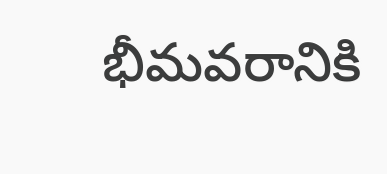భీమవరానికి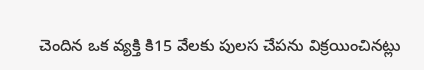చెందిన ఒక వ్యక్తి కి15 వేలకు పులస చేపను విక్రయించినట్లు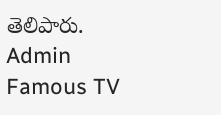తెలిపారు.
Admin
Famous TV